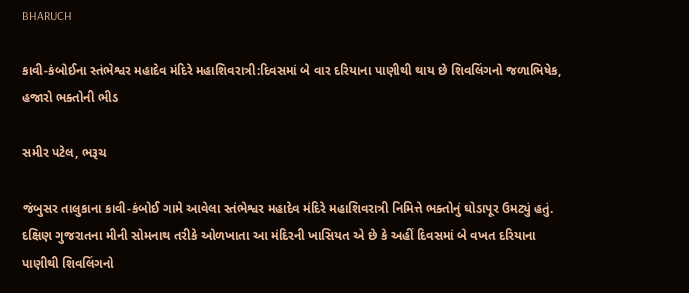BHARUCH

કાવી-કંબોઈના સ્તંભેશ્વર મહાદેવ મંદિરે મહાશિવરાત્રી:દિવસમાં બે વાર દરિયાના પાણીથી થાય છે શિવલિંગનો જળાભિષેક, હજારો ભક્તોની ભીડ

સમીર પટેલ, ભરૂચ

જંબુસર તાલુકાના કાવી-કંબોઈ ગામે આવેલા સ્તંભેશ્વર મહાદેવ મંદિરે મહાશિવરાત્રી નિમિત્તે ભક્તોનું ઘોડાપૂર ઉમટ્યું હતું. દક્ષિણ ગુજરાતના મીની સોમનાથ તરીકે ઓળખાતા આ મંદિરની ખાસિયત એ છે કે અહીં દિવસમાં બે વખત દરિયાના પાણીથી શિવલિંગનો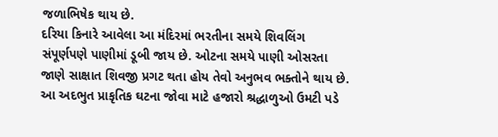જળાભિષેક થાય છે.
દરિયા કિનારે આવેલા આ મંદિરમાં ભરતીના સમયે શિવલિંગ સંપૂર્ણપણે પાણીમાં ડૂબી જાય છે. ઓટના સમયે પાણી ઓસરતા જાણે સાક્ષાત શિવજી પ્રગટ થતા હોય તેવો અનુભવ ભક્તોને થાય છે. આ અદભુત પ્રાકૃતિક ઘટના જોવા માટે હજારો શ્રદ્ધાળુઓ ઉમટી પડે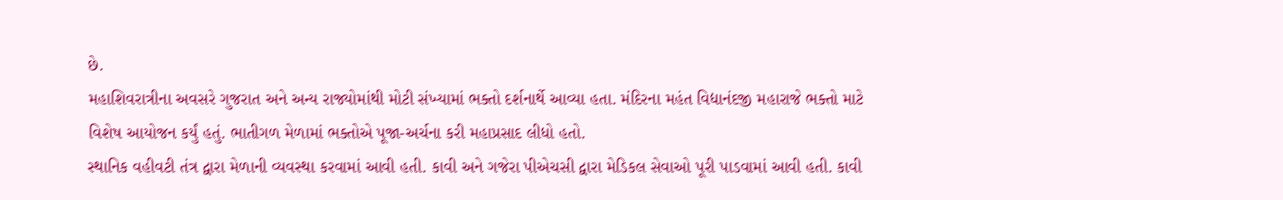છે.
મહાશિવરાત્રીના અવસરે ગુજરાત અને અન્ય રાજ્યોમાંથી મોટી સંખ્યામાં ભક્તો દર્શનાર્થે આવ્યા હતા. મંદિરના મહંત વિદ્યાનંદજી મહારાજે ભક્તો માટે વિશેષ આયોજન કર્યું હતું. ભાતીગળ મેળામાં ભક્તોએ પૂજા-અર્ચના કરી મહાપ્રસાદ લીધો હતો.
સ્થાનિક વહીવટી તંત્ર દ્વારા મેળાની વ્યવસ્થા કરવામાં આવી હતી. કાવી અને ગજેરા પીએચસી દ્વારા મેડિકલ સેવાઓ પૂરી પાડવામાં આવી હતી. કાવી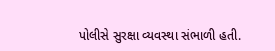પોલીસે સુરક્ષા વ્યવસ્થા સંભાળી હતી.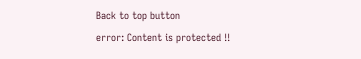Back to top button
error: Content is protected !!